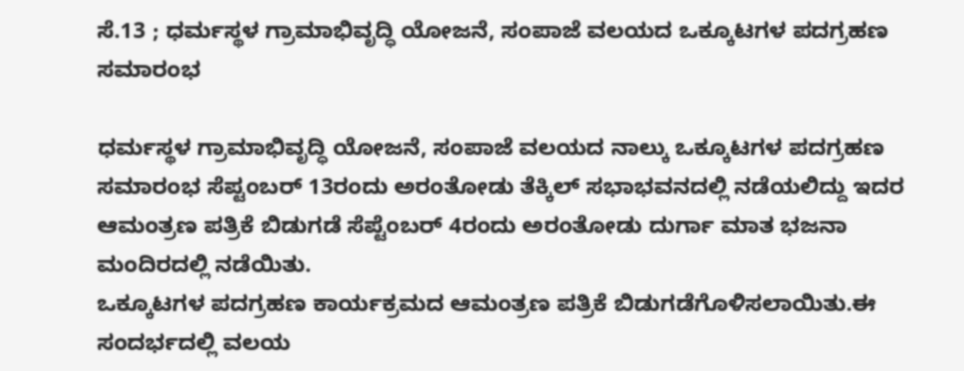ಸೆ.13 ; ಧರ್ಮಸ್ಥಳ ಗ್ರಾಮಾಭಿವೃದ್ಧಿ ಯೋಜನೆ, ಸಂಪಾಜೆ ವಲಯದ ಒಕ್ಕೂಟಗಳ ಪದಗ್ರಹಣ ಸಮಾರಂಭ

ಧರ್ಮಸ್ಥಳ ಗ್ರಾಮಾಭಿವೃದ್ಧಿ ಯೋಜನೆ, ಸಂಪಾಜೆ ವಲಯದ ನಾಲ್ಕು ಒಕ್ಕೂಟಗಳ ಪದಗ್ರಹಣ ಸಮಾರಂಭ ಸೆಪ್ಟಂಬ‌ರ್ 13ರಂದು ಅರಂತೋಡು ತೆಕ್ಕಿಲ್ ಸಭಾಭವನದಲ್ಲಿ ನಡೆಯಲಿದ್ದು ಇದರ ಆಮಂತ್ರಣ ಪತ್ರಿಕೆ ಬಿಡುಗಡೆ ಸೆಪ್ಟೆಂಬರ್ 4ರಂದು ಅರಂತೋಡು ದುರ್ಗಾ ಮಾತ ಭಜನಾ ಮಂದಿರದಲ್ಲಿ ನಡೆಯಿತು.
ಒಕ್ಕೂಟಗಳ ಪದಗ್ರಹಣ ಕಾರ್ಯಕ್ರಮದ ಆಮಂತ್ರಣ ಪತ್ರಿಕೆ ಬಿಡುಗಡೆಗೊಳಿಸಲಾಯಿತು.ಈ ಸಂದರ್ಭದಲ್ಲಿ ವಲಯ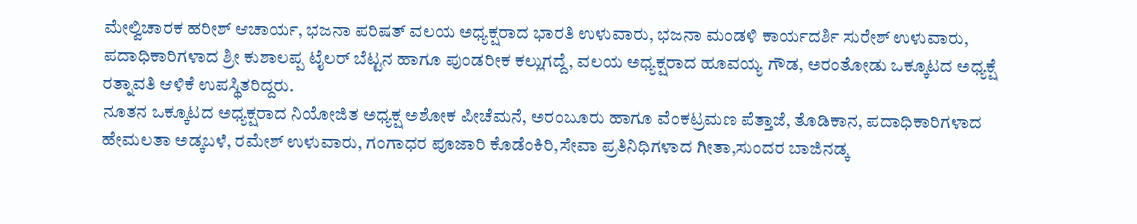ಮೇಲ್ವಿಚಾರಕ ಹರೀಶ್ ಆಚಾರ್ಯ, ಭಜನಾ ಪರಿಷತ್ ವಲಯ ಅಧ್ಯಕ್ಷರಾದ ಭಾರತಿ ಉಳುವಾರು, ಭಜನಾ ಮಂಡಳಿ ಕಾರ್ಯದರ್ಶಿ ಸುರೇಶ್ ಉಳುವಾರು, ಪದಾಧಿಕಾರಿಗಳಾದ ಶ್ರೀ ಕುಶಾಲಪ್ಪ ಟೈಲರ್ ಬೆಟ್ಟನ ಹಾಗೂ ಪುಂಡರೀಕ ಕಲ್ಲುಗದ್ದೆ, ವಲಯ ಅಧ್ಯಕ್ಷರಾದ ಹೂವಯ್ಯ ಗೌಡ, ಅರಂತೋಡು ಒಕ್ಕೂಟದ ಅಧ್ಯಕ್ಷೆ ರತ್ನಾವತಿ ಆಳಿಕೆ ಉಪಸ್ಥಿತರಿದ್ದರು.
ನೂತನ ಒಕ್ಕೂಟದ ಅಧ್ಯಕ್ಷರಾದ ನಿಯೋಜಿತ ಅಧ್ಯಕ್ಷ ಅಶೋಕ ಪೀಚೆಮನೆ, ಅರಂಬೂರು ಹಾಗೂ ವೆಂಕಟ್ರಮಣ ಪೆತ್ತಾಜೆ, ತೊಡಿಕಾನ, ಪದಾಧಿಕಾರಿಗಳಾದ ಹೇಮಲತಾ ಅಡ್ಕಬಳೆ, ರಮೇಶ್ ಉಳುವಾರು, ಗಂಗಾಧರ ಪೂಜಾರಿ ಕೊಡೆಂಕಿರಿ,ಸೇವಾ ಪ್ರತಿನಿಧಿಗಳಾದ ಗೀತಾ,ಸುಂದರ ಬಾಜಿನಡ್ಕ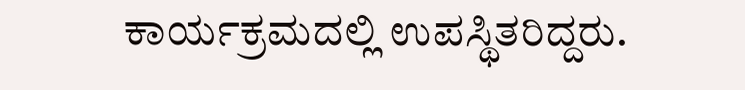ಕಾರ್ಯಕ್ರಮದಲ್ಲಿ ಉಪಸ್ಥಿತರಿದ್ದರು.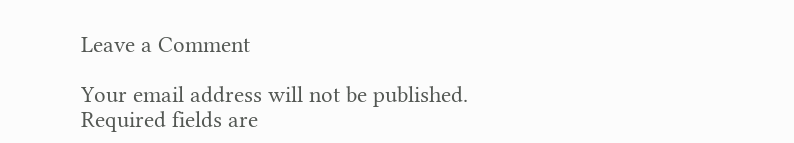Leave a Comment

Your email address will not be published. Required fields are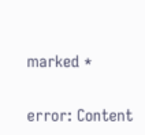marked *

error: Content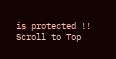is protected !!
Scroll to Top